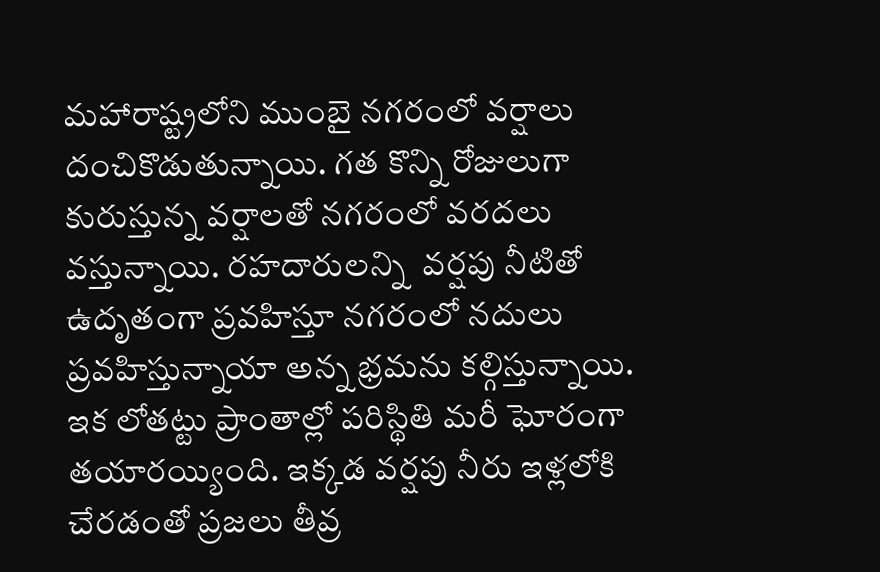మహారాష్ట్రలోని ముంబై నగరంలో వర్షాలు దంచికొడుతున్నాయి. గత కొన్ని రోజులుగా కురుస్తున్న వర్షాలతో నగరంలో వరదలు వస్తున్నాయి. రహదారులన్ని  వర్షపు నీటితో ఉదృతంగా ప్రవహిస్తూ నగరంలో నదులు ప్రవహిస్తున్నాయా అన్న భ్రమను కల్గిస్తున్నాయి. ఇక లోతట్టు ప్రాంతాల్లో పరిస్థితి మరీ ఘోరంగా తయారయ్యింది. ఇక్కడ వర్షపు నీరు ఇళ్లలోకి చేరడంతో ప్రజలు తీవ్ర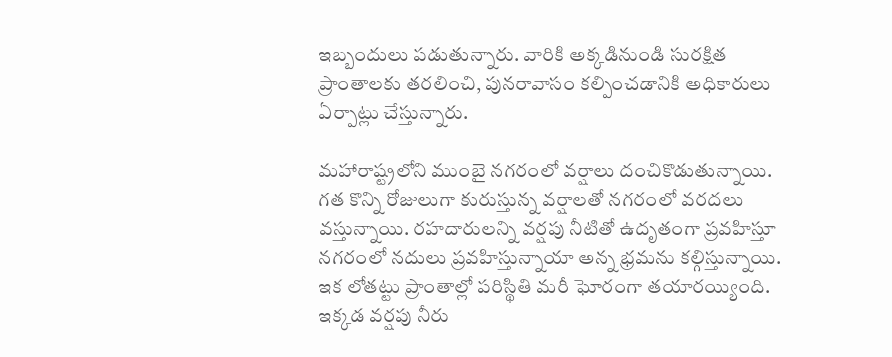ఇబ్బందులు పడుతున్నారు. వారికి అక్కడినుండి సురక్షిత ప్రాంతాలకు తరలించి, పునరావాసం కల్పించడానికి అధికారులు ఏర్పాట్లు చేస్తున్నారు.

మహారాష్ట్రలోని ముంబై నగరంలో వర్షాలు దంచికొడుతున్నాయి. గత కొన్ని రోజులుగా కురుస్తున్న వర్షాలతో నగరంలో వరదలు వస్తున్నాయి. రహదారులన్ని వర్షపు నీటితో ఉదృతంగా ప్రవహిస్తూ నగరంలో నదులు ప్రవహిస్తున్నాయా అన్న భ్రమను కల్గిస్తున్నాయి. ఇక లోతట్టు ప్రాంతాల్లో పరిస్థితి మరీ ఘోరంగా తయారయ్యింది. ఇక్కడ వర్షపు నీరు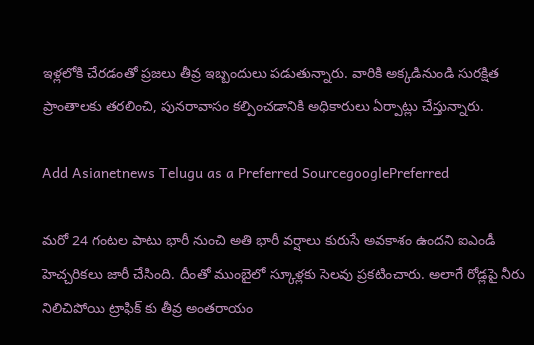ఇళ్లలోకి చేరడంతో ప్రజలు తీవ్ర ఇబ్బందులు పడుతున్నారు. వారికి అక్కడినుండి సురక్షిత ప్రాంతాలకు తరలించి, పునరావాసం కల్పించడానికి అధికారులు ఏర్పాట్లు చేస్తున్నారు.

Add Asianetnews Telugu as a Preferred SourcegooglePreferred

మరో 24 గంటల పాటు భారీ నుంచి అతి భారీ వర్షాలు కురుసే అవకాశం ఉందని ఐఎండీ హెచ్చరికలు జారీ చేసింది. దీంతో ముంబైలో స్కూళ్లకు సెలవు ప్రకటించారు. అలాగే రోడ్లపై నీరు నిలిచిపోయి ట్రాఫిక్ కు తీవ్ర అంతరాయం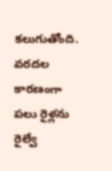కలుగుతోంది. వరదల కారణంగా పలు రైళ్లను రైల్వే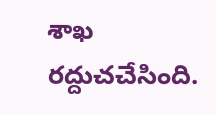శాఖ రద్దుచచేసింది.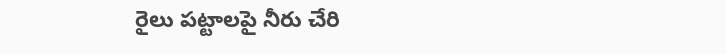రైలు పట్టాలపై నీరు చేరి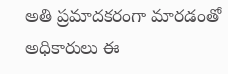అతి ప్రమాదకరంగా మారడంతో అధికారులు ఈ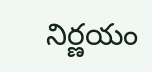నిర్ణయం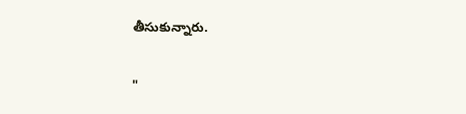తీసుకున్నారు.

"